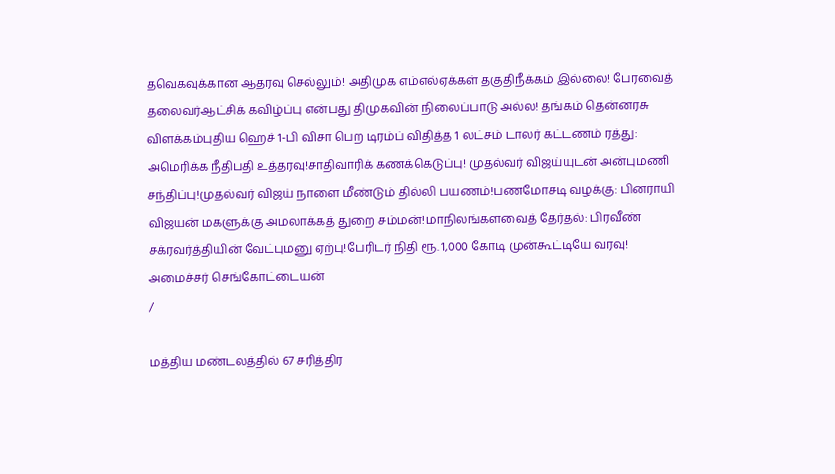தவெகவுக்கான ஆதரவு செல்லும்! அதிமுக எம்எல்ஏக்கள் தகுதிநீக்கம் இல்லை! பேரவைத் தலைவர்ஆட்சிக் கவிழ்ப்பு என்பது திமுகவின் நிலைப்பாடு அல்ல! தங்கம் தென்னரசு விளக்கம்புதிய ஹெச் 1-பி விசா பெற டிரம்ப் விதித்த 1 லட்சம் டாலர் கட்டணம் ரத்து: அமெரிக்க நீதிபதி உத்தரவு!சாதிவாரிக் கணக்கெடுப்பு! முதல்வர் விஜய்யுடன் அன்புமணி சந்திப்பு!முதல்வர் விஜய் நாளை மீண்டும் தில்லி பயணம்!பணமோசடி வழக்கு: பினராயி விஜயன் மகளுக்கு அமலாக்கத் துறை சம்மன்!மாநிலங்களவைத் தேர்தல்: பிரவீண் சக்ரவர்த்தியின் வேட்புமனு ஏற்பு!பேரிடர் நிதி ரூ. 1,000 கோடி முன்கூட்டியே வரவு! அமைச்சர் செங்கோட்டையன்
/

மத்திய மண்டலத்தில் 67 சரித்திர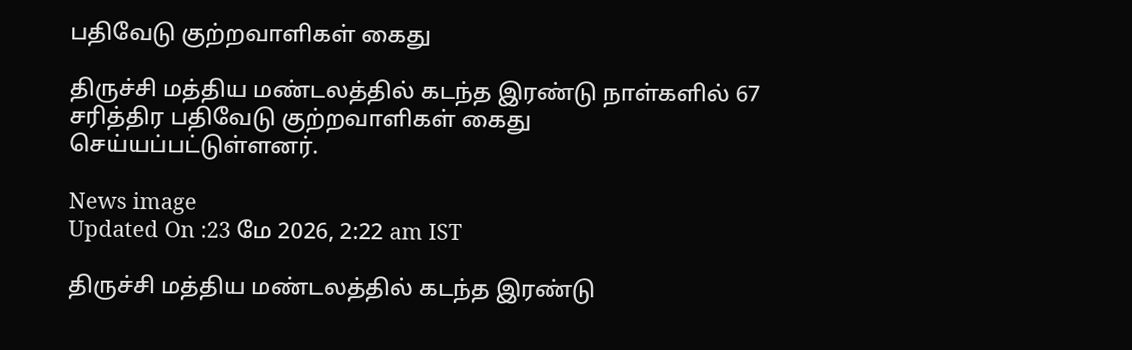பதிவேடு குற்றவாளிகள் கைது

திருச்சி மத்திய மண்டலத்தில் கடந்த இரண்டு நாள்களில் 67 சரித்திர பதிவேடு குற்றவாளிகள் கைது செய்யப்பட்டுள்ளனர்.

News image
Updated On :23 மே 2026, 2:22 am IST

திருச்சி மத்திய மண்டலத்தில் கடந்த இரண்டு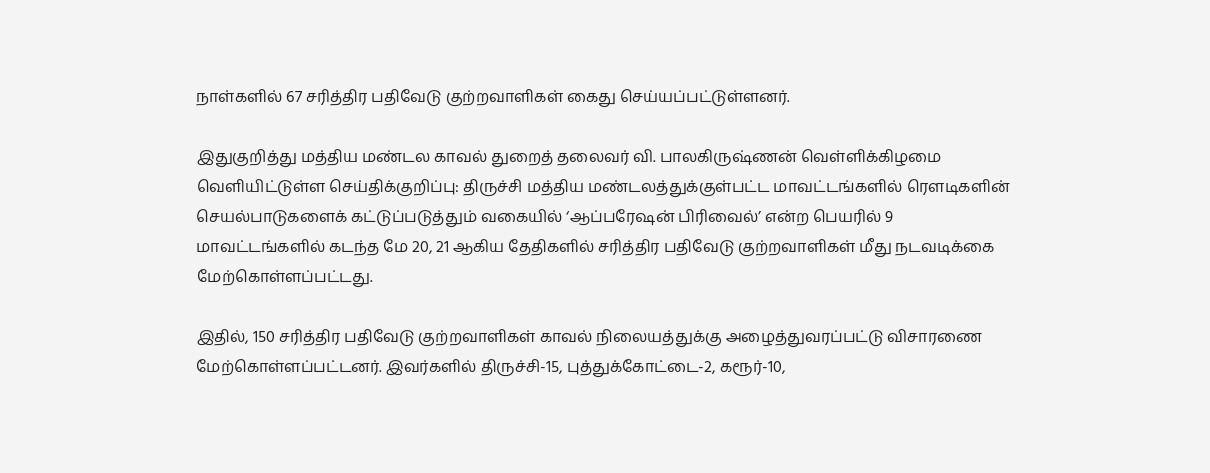நாள்களில் 67 சரித்திர பதிவேடு குற்றவாளிகள் கைது செய்யப்பட்டுள்ளனர்.

இதுகுறித்து மத்திய மண்டல காவல் துறைத் தலைவர் வி. பாலகிருஷ்ணன் வெள்ளிக்கிழமை வெளியிட்டுள்ள செய்திக்குறிப்பு: திருச்சி மத்திய மண்டலத்துக்குள்பட்ட மாவட்டங்களில் ரௌடிகளின் செயல்பாடுகளைக் கட்டுப்படுத்தும் வகையில் ‘ஆப்பரேஷன் பிரிவைல்’ என்ற பெயரில் 9 மாவட்டங்களில் கடந்த மே 20, 21 ஆகிய தேதிகளில் சரித்திர பதிவேடு குற்றவாளிகள் மீது நடவடிக்கை மேற்கொள்ளப்பட்டது.

இதில், 150 சரித்திர பதிவேடு குற்றவாளிகள் காவல் நிலையத்துக்கு அழைத்துவரப்பட்டு விசாரணை மேற்கொள்ளப்பட்டனர். இவர்களில் திருச்சி-15, புத்துக்கோட்டை-2, கரூர்-10,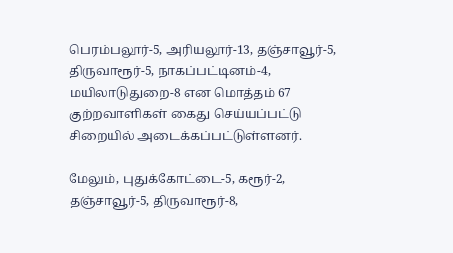பெரம்பலூர்-5, அரியலூர்-13, தஞ்சாவூர்-5, திருவாரூர்-5, நாகப்பட்டினம்-4, மயிலாடுதுறை-8 என மொத்தம் 67 குற்றவாளிகள் கைது செய்யப்பட்டு சிறையில் அடைக்கப்பட்டுள்ளனர்.

மேலும், புதுக்கோட்டை-5, கரூர்-2, தஞ்சாவூர்-5, திருவாரூர்-8,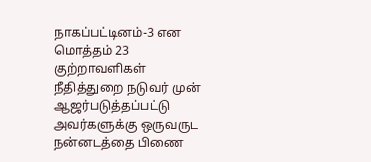நாகப்பட்டினம்-3 என மொத்தம் 23 குற்றாவளிகள் நீதித்துறை நடுவர் முன் ஆஜர்படுத்தப்பட்டு அவர்களுக்கு ஒருவருட நன்னடத்தை பிணை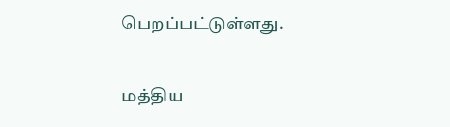பெறப்பட்டுள்ளது.

மத்திய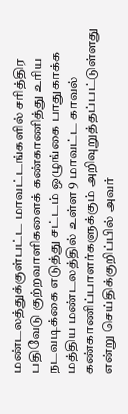மண்டலத்துக்குள்பட்ட மாவட்டங்களில் சரித்திர பதிவேடு குற்றவாளிகளைக் கண்காணித்து உரிய நடவடிக்கை எடுத்து சட்டம் ஒழுங்கை பாதுகாக்க மத்திய மண்டலத்தில் உள்ள 9 மாவட்ட காவல் கண்காணிப்பாளர்களுக்கும் அறிவுறுத்தப்பட்டுள்ளது என்று செய்திக்குறிப்பில் அவர்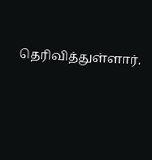தெரிவித்துள்ளார்.